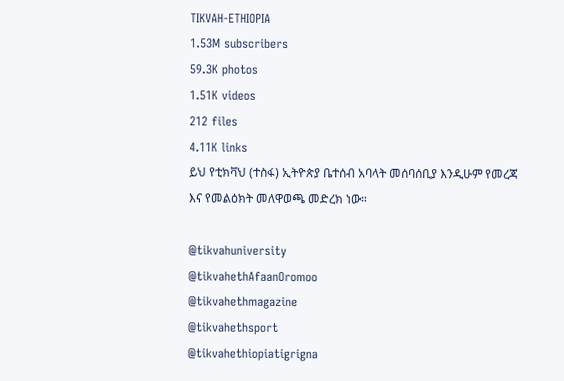TIKVAH-ETHIOPIA
1.53M subscribers
59.3K photos
1.51K videos
212 files
4.11K links
ይህ የቲክቫህ (ተስፋ) ኢትዮጵያ ቤተሰብ አባላት መሰባሰቢያ እንዲሁም የመረጃ እና የመልዕክት መለዋወጫ መድረክ ነው።

@tikvahuniversity
@tikvahethAfaanOromoo
@tikvahethmagazine
@tikvahethsport
@tikvahethiopiatigrigna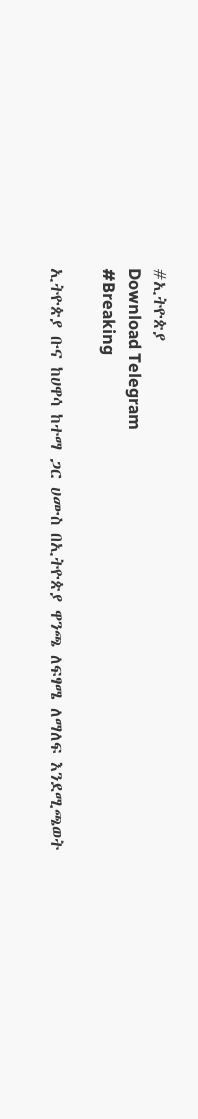#ኢትዮጵያ
Download Telegram
#Breaking

ኢትዮጵያ ቡና ከሀዋሳ ከተማ ጋር ሀሙስ በኢትዮጵያ ዋንጫ ለፍፃሜ ለማለፍ እንደሚጫወት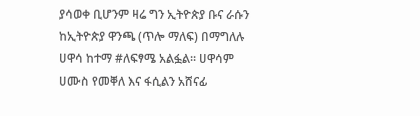ያሳወቀ ቢሆንም ዛሬ ግን ኢትዮጵያ ቡና ራሱን ከኢትዮጵያ ዋንጫ (ጥሎ ማለፍ) በማግለሉ ሀዋሳ ከተማ #ለፍፃሜ አልፏል፡፡ ሀዋሳም ሀሙስ የመቐለ እና ፋሲልን አሸናፊ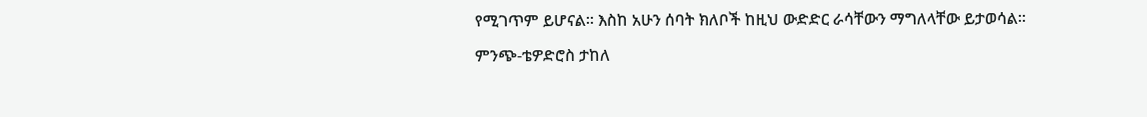የሚገጥም ይሆናል፡፡ እስከ አሁን ሰባት ክለቦች ከዚህ ውድድር ራሳቸውን ማግለላቸው ይታወሳል፡፡

ምንጭ-ቴዎድሮስ ታከለ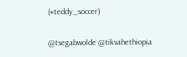(#teddy_soccer)

@tsegabwolde @tikvahethiopia